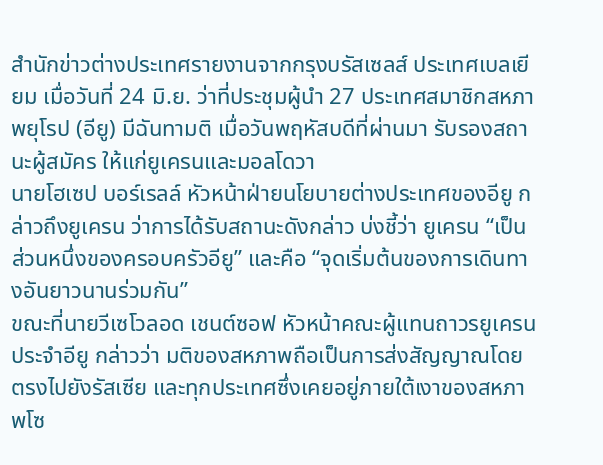สำนักข่าวต่างประเทศรายงานจากกรุงบรัสเซลส์ ประเทศเบลเยียม เมื่อวันที่ 24 มิ.ย. ว่าที่ประชุมผู้นำ 27 ประเทศสมาชิกสหภาพยุโรป (อียู) มีฉันทามติ เมื่อวันพฤหัสบดีที่ผ่านมา รับรองสถานะผู้สมัคร ให้แก่ยูเครนและมอลโดวา
นายโฮเซป บอร์เรลล์ หัวหน้าฝ่ายนโยบายต่างประเทศของอียู กล่าวถึงยูเครน ว่าการได้รับสถานะดังกล่าว บ่งชี้ว่า ยูเครน “เป็นส่วนหนึ่งของครอบครัวอียู” และคือ “จุดเริ่มต้นของการเดินทางอันยาวนานร่วมกัน”
ขณะที่นายวีเซโวลอด เชนต์ซอฟ หัวหน้าคณะผู้แทนถาวรยูเครนประจำอียู กล่าวว่า มติของสหภาพถือเป็นการส่งสัญญาณโดยตรงไปยังรัสเซีย และทุกประเทศซึ่งเคยอยู่ภายใต้เงาของสหภาพโซ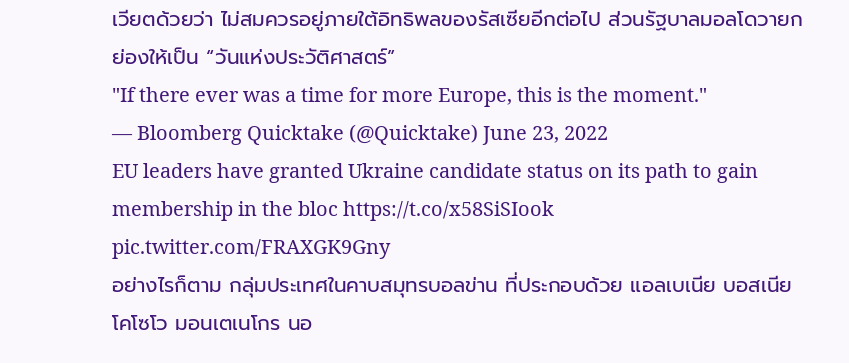เวียตด้วยว่า ไม่สมควรอยู่ภายใต้อิทธิพลของรัสเซียอีกต่อไป ส่วนรัฐบาลมอลโดวายกย่องให้เป็น “วันแห่งประวัติศาสตร์”
"If there ever was a time for more Europe, this is the moment."
— Bloomberg Quicktake (@Quicktake) June 23, 2022
EU leaders have granted Ukraine candidate status on its path to gain membership in the bloc https://t.co/x58SiSIook pic.twitter.com/FRAXGK9Gny
อย่างไรก็ตาม กลุ่มประเทศในคาบสมุทรบอลข่าน ที่ประกอบด้วย แอลเบเนีย บอสเนีย โคโซโว มอนเตเนโกร นอ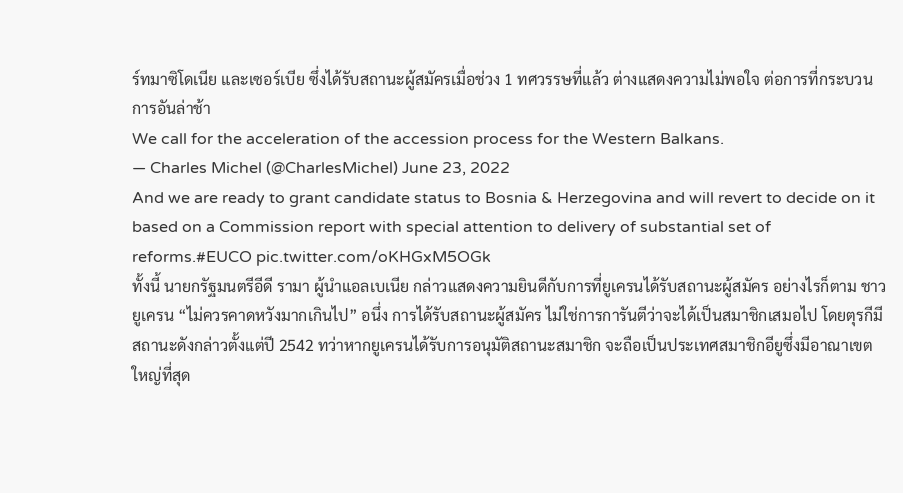ร์ทมาซิโดเนีย และเซอร์เบีย ซึ่งได้รับสถานะผู้สมัครเมื่อช่วง 1 ทศวรรษที่แล้ว ต่างแสดงความไม่พอใจ ต่อการที่กระบวนการอันล่าช้า
We call for the acceleration of the accession process for the Western Balkans.
— Charles Michel (@CharlesMichel) June 23, 2022
And we are ready to grant candidate status to Bosnia & Herzegovina and will revert to decide on it based on a Commission report with special attention to delivery of substantial set of reforms.#EUCO pic.twitter.com/oKHGxM5OGk
ทั้งนี้ นายกรัฐมนตรีอีดี รามา ผู้นำแอลเบเนีย กล่าวแสดงความยินดีกับการที่ยูเครนได้รับสถานะผู้สมัคร อย่างไรก็ตาม ชาวยูเครน “ไม่ควรคาดหวังมากเกินไป” อนึ่ง การได้รับสถานะผู้สมัคร ไม่ใช่การการันตีว่าจะได้เป็นสมาชิกเสมอไป โดยตุรกีมีสถานะดังกล่าวตั้งแต่ปี 2542 ทว่าหากยูเครนได้รับการอนุมัติสถานะสมาชิก จะถือเป็นประเทศสมาชิกอียูซึ่งมีอาณาเขตใหญ่ที่สุด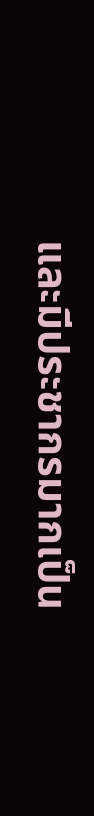และมีประชากรมากเป็น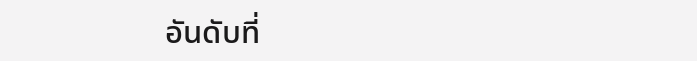อันดับที่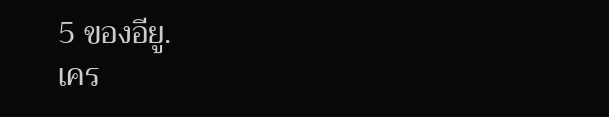5 ของอียู.
เคร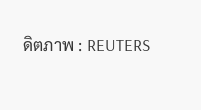ดิตภาพ : REUTERS